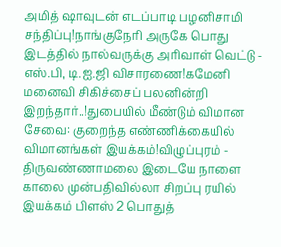அமித் ஷாவுடன் எடப்பாடி பழனிசாமி சந்திப்பு!நாங்குநேரி அருகே பொது இடத்தில் நால்வருக்கு அரிவாள் வெட்டு - எஸ்.பி, டி.ஐ.ஜி விசாரணை!கமேனி மனைவி சிகிச்சைப் பலனின்றி இறந்தார்..!துபையில் மீண்டும் விமான சேவை: குறைந்த எண்ணிக்கையில் விமானங்கள் இயக்கம்!விழுப்புரம் - திருவண்ணாமலை இடையே நாளை காலை முன்பதிவில்லா சிறப்பு ரயில் இயக்கம் பிளஸ் 2 பொதுத்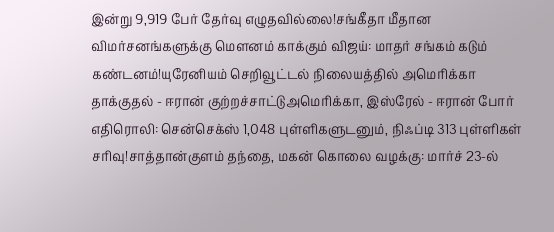இன்று 9,919 பேர் தேர்வு எழுதவில்லை!சங்கீதா மீதான விமர்சனங்களுக்கு மௌனம் காக்கும் விஜய்: மாதர் சங்கம் கடும் கண்டனம்!யுரேனியம் செறிவூட்டல் நிலையத்தில் அமெரிக்கா தாக்குதல் - ஈரான் குற்றச்சாட்டுஅமெரிக்கா, இஸ்ரேல் - ஈரான் போர் எதிரொலி: சென்செக்ஸ் 1,048 புள்ளிகளுடனும், நிஃப்டி 313 புள்ளிகள் சரிவு!சாத்தான்குளம் தந்தை, மகன் கொலை வழக்கு: மார்ச் 23-ல்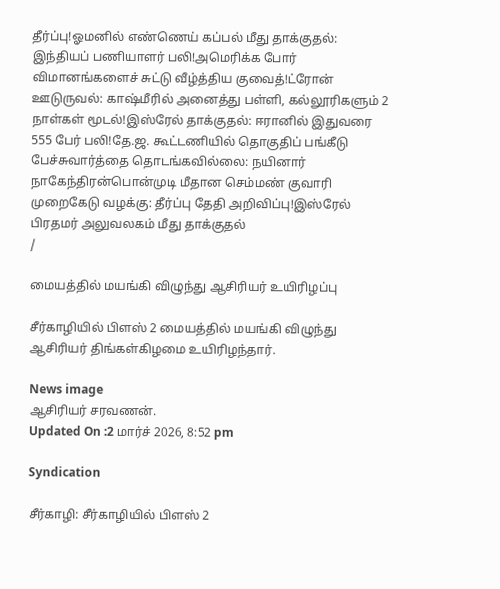தீர்ப்பு!ஓமனில் எண்ணெய் கப்பல் மீது தாக்குதல்: இந்தியப் பணியாளர் பலி!அமெரிக்க போர் விமானங்களைச் சுட்டு வீழ்த்திய குவைத்!ட்ரோன் ஊடுருவல்: காஷ்மீரில் அனைத்து பள்ளி, கல்லூரிகளும் 2 நாள்கள் மூடல்!இஸ்ரேல் தாக்குதல்: ஈரானில் இதுவரை 555 பேர் பலி!தே.ஜ. கூட்டணியில் தொகுதிப் பங்கீடு பேச்சுவார்த்தை தொடங்கவில்லை: நயினார் நாகேந்திரன்பொன்முடி மீதான செம்மண் குவாரி முறைகேடு வழக்கு: தீர்ப்பு தேதி அறிவிப்பு!இஸ்ரேல் பிரதமர் அலுவலகம் மீது தாக்குதல்
/

மையத்தில் மயங்கி விழுந்து ஆசிரியர் உயிரிழப்பு

சீர்காழியில் பிளஸ் 2 மையத்தில் மயங்கி விழுந்து ஆசிரியர் திங்கள்கிழமை உயிரிழந்தார்.

News image
ஆசிரியர் சரவணன்.
Updated On :2 மார்ச் 2026, 8:52 pm

Syndication

சீர்காழி: சீர்காழியில் பிளஸ் 2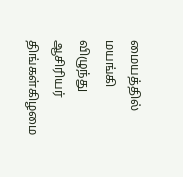மையத்தில் மயங்கி விழுந்து ஆசிரியர் திங்கள்கிழமை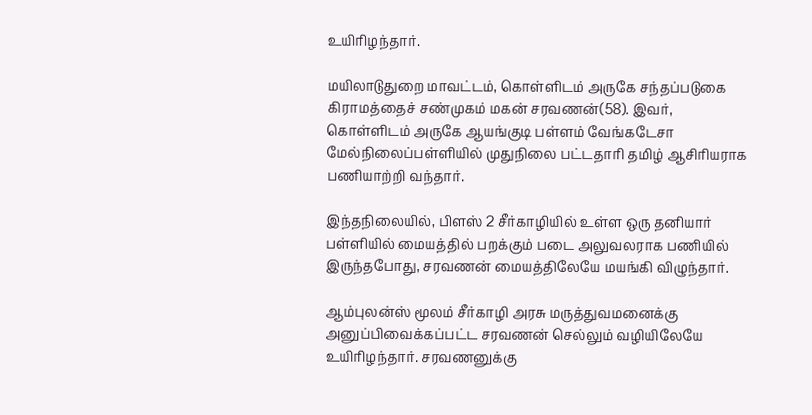உயிரிழந்தார்.

மயிலாடுதுறை மாவட்டம், கொள்ளிடம் அருகே சந்தப்படுகை கிராமத்தைச் சண்முகம் மகன் சரவணன்(58). இவர், கொள்ளிடம் அருகே ஆயங்குடி பள்ளம் வேங்கடேசா மேல்நிலைப்பள்ளியில் முதுநிலை பட்டதாரி தமிழ் ஆசிரியராக பணியாற்றி வந்தார்.

இந்தநிலையில், பிளஸ் 2 சீர்காழியில் உள்ள ஒரு தனியார் பள்ளியில் மையத்தில் பறக்கும் படை அலுவலராக பணியில் இருந்தபோது, சரவணன் மையத்திலேயே மயங்கி விழுந்தார்.

ஆம்புலன்ஸ் மூலம் சீர்காழி அரசு மருத்துவமனைக்கு அனுப்பிவைக்கப்பட்ட சரவணன் செல்லும் வழியிலேயே உயிரிழந்தார். சரவணனுக்கு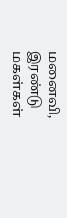மனைவி, இரண்டு மகள்கள்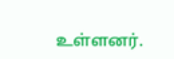உள்ளனர்.